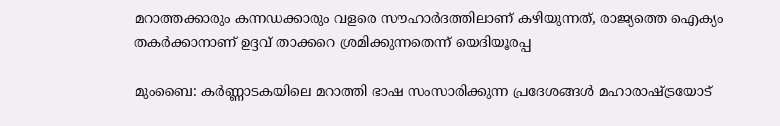മറാത്തക്കാരും കന്നഡക്കാരും വളരെ സൗഹാർദത്തിലാണ് കഴിയുന്നത്, രാജ്യത്തെ ഐക്യം തകര്‍ക്കാനാണ് ഉദ്ദവ് താക്കറെ ശ്രമിക്കുന്നതെന്ന് യെദിയൂരപ്പ

മുംബൈ: കര്‍ണ്ണാടകയിലെ മറാത്തി ഭാഷ സംസാരിക്കുന്ന പ്രദേശങ്ങള്‍ മഹാരാഷ്ട്രയോട്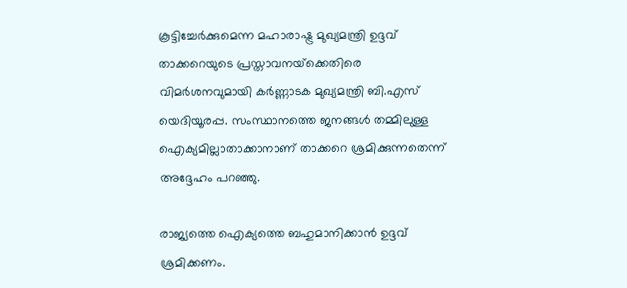കൂട്ടിച്ചേര്‍ക്കുമെന്ന മഹാരാഷ്ട്ര മുഖ്യമന്ത്രി ഉദ്ദവ് താക്കറെയുടെ പ്രസ്താവനയ്‌ക്കെതിരെ വിമര്‍ശനവുമായി കര്‍ണ്ണാടക മുഖ്യമന്ത്രി ബി.എസ് യെദിയൂരപ്പ. സംസ്ഥാനത്തെ ജനങ്ങള്‍ തമ്മിലുള്ള ഐക്യമില്ലാതാക്കാനാണ് താക്കറെ ശ്രമിക്കുന്നതെന്ന് അദ്ദേഹം പറഞ്ഞു.

രാജ്യത്തെ ഐക്യത്തെ ബഹുമാനിക്കാന്‍ ഉദ്ദവ് ശ്രമിക്കണം.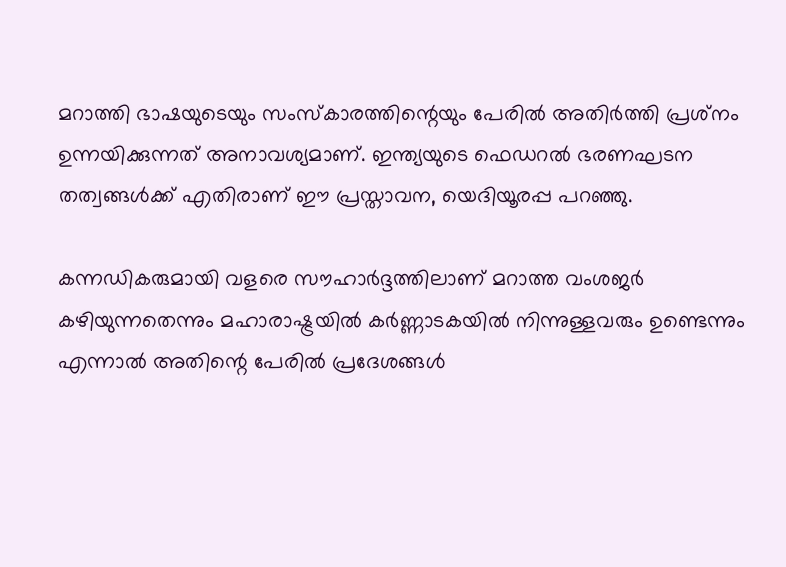മറാത്തി ഭാഷയുടെയും സംസ്‌കാരത്തിന്റെയും പേരില്‍ അതിര്‍ത്തി പ്രശ്‌നം ഉന്നയിക്കുന്നത് അനാവശ്യമാണ്. ഇന്ത്യയുടെ ഫെഡറല്‍ ഭരണഘടന തത്വങ്ങള്‍ക്ക് എതിരാണ് ഈ പ്രസ്താവന, യെദിയൂരപ്പ പറഞ്ഞു.

കന്നഡികരുമായി വളരെ സൗഹാര്‍ദ്ദത്തിലാണ് മറാത്ത വംശജര്‍ കഴിയുന്നതെന്നും മഹാരാഷ്ട്രയില്‍ കര്‍ണ്ണാടകയില്‍ നിന്നുള്ളവരും ഉണ്ടെന്നും എന്നാല്‍ അതിന്റെ പേരില്‍ പ്രദേശങ്ങള്‍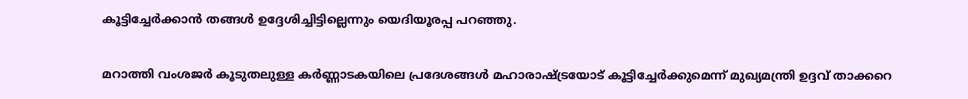കൂട്ടിച്ചേര്‍ക്കാന്‍ തങ്ങള്‍ ഉദ്ദേശിച്ചിട്ടില്ലെന്നും യെദിയൂരപ്പ പറഞ്ഞു.

മറാത്തി വംശജര്‍ കൂടുതലുള്ള കര്‍ണ്ണാടകയിലെ പ്രദേശങ്ങള്‍ മഹാരാഷ്ട്രയോട് കൂട്ടിച്ചേര്‍ക്കുമെന്ന് മുഖ്യമന്ത്രി ഉദ്ദവ് താക്കറെ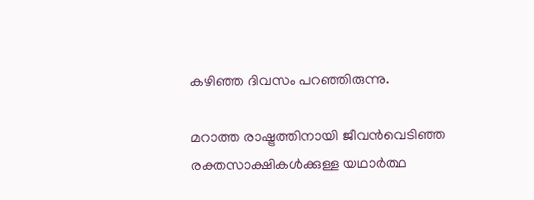കഴിഞ്ഞ ദിവസം പറഞ്ഞിരുന്നു.

മറാത്ത രാഷ്ട്രത്തിനായി ജീവന്‍വെടിഞ്ഞ രക്തസാക്ഷികള്‍ക്കുള്ള യഥാര്‍ത്ഥ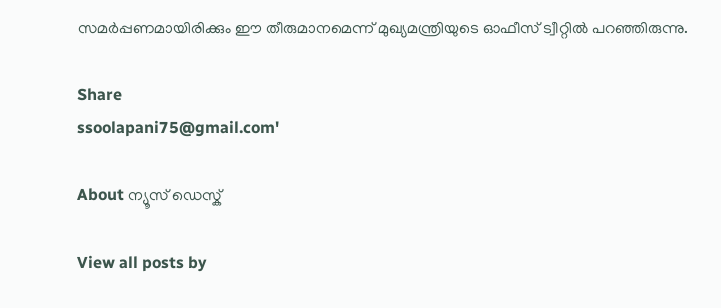സമര്‍പ്പണമായിരിക്കും ഈ തീരുമാനമെന്ന് മുഖ്യമന്ത്രിയുടെ ഓഫീസ് ട്വീറ്റില്‍ പറഞ്ഞിരുന്നു.

Share
ssoolapani75@gmail.com'

About ന്യൂസ് ഡെസ്ക്

View all posts by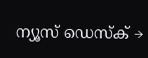ന്യൂസ് ഡെസ്ക് →